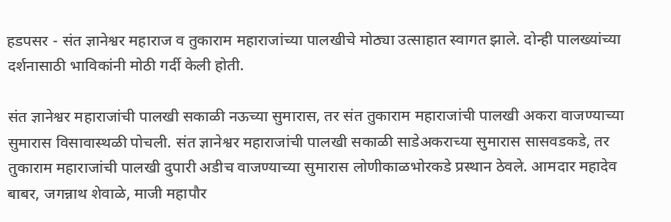हडपसर - संत ज्ञानेश्वर महाराज व तुकाराम महाराजांच्या पालखीचे मोठ्या उत्साहात स्वागत झाले. दोन्ही पालख्यांच्या दर्शनासाठी भाविकांनी मोठी गर्दी केली होती.

संत ज्ञानेश्वर महाराजांची पालखी सकाळी नऊच्या सुमारास, तर संत तुकाराम महाराजांची पालखी अकरा वाजण्याच्या सुमारास विसावास्थळी पोचली. संत ज्ञानेश्वर महाराजांची पालखी सकाळी साडेअकराच्या सुमारास सासवडकडे, तर तुकाराम महाराजांची पालखी दुपारी अडीच वाजण्याच्या सुमारास लोणीकाळभोरकडे प्रस्थान ठेवले. आमदार महादेव बाबर, जगन्नाथ शेवाळे, माजी महापौर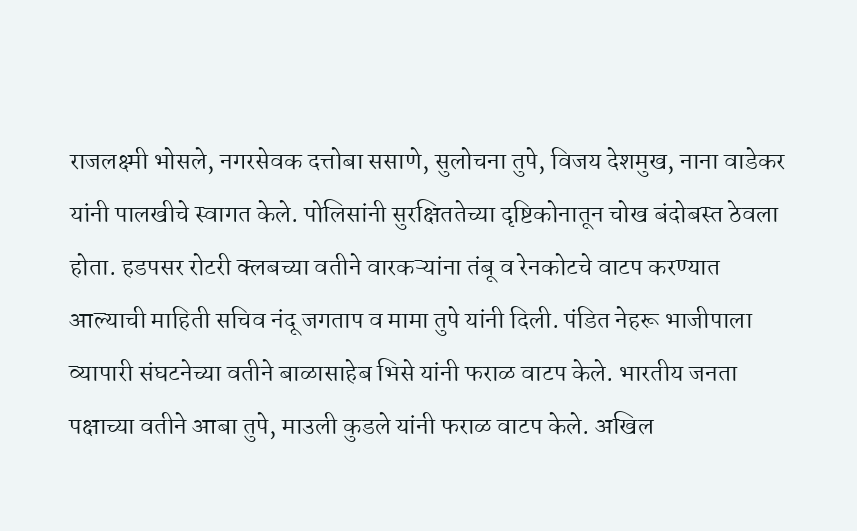राजलक्ष्मी भोसले, नगरसेवक दत्तोबा ससाणे, सुलोचना तुपे, विजय देशमुख, नाना वाडेकर यांनी पालखीचे स्वागत केले. पोलिसांनी सुरक्षिततेच्या दृष्टिकोनातून चोख बंदोबस्त ठेवला होता. हडपसर रोटरी क्‍लबच्या वतीने वारकऱ्यांना तंबू व रेनकोटचे वाटप करण्यात आल्याची माहिती सचिव नंदू जगताप व मामा तुपे यांनी दिली. पंडित नेहरू भाजीपाला व्यापारी संघटनेच्या वतीने बाळासाहेब भिसे यांनी फराळ वाटप केले. भारतीय जनता पक्षाच्या वतीने आबा तुपे, माउली कुडले यांनी फराळ वाटप केले. अखिल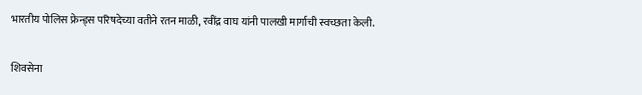भारतीय पोलिस फ्रेन्ड्‌स परिषदेच्या वतीने रतन माळी, रवींद्र वाघ यांनी पालखी मार्गाची स्वच्छता केली.

शिवसेना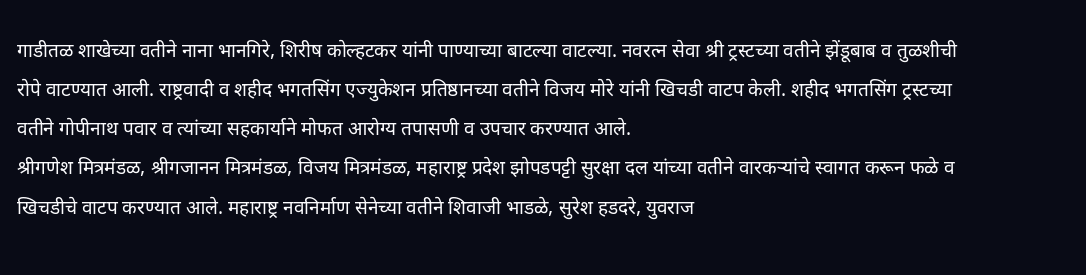गाडीतळ शाखेच्या वतीने नाना भानगिरे, शिरीष कोल्हटकर यांनी पाण्याच्या बाटल्या वाटल्या. नवरत्न सेवा श्री ट्रस्टच्या वतीने झेंडूबाब व तुळशीची रोपे वाटण्यात आली. राष्ट्रवादी व शहीद भगतसिंग एज्युकेशन प्रतिष्ठानच्या वतीने विजय मोरे यांनी खिचडी वाटप केली. शहीद भगतसिंग ट्रस्टच्या वतीने गोपीनाथ पवार व त्यांच्या सहकार्याने मोफत आरोग्य तपासणी व उपचार करण्यात आले.
श्रीगणेश मित्रमंडळ, श्रीगजानन मित्रमंडळ, विजय मित्रमंडळ, महाराष्ट्र प्रदेश झोपडपट्टी सुरक्षा दल यांच्या वतीने वारकऱ्यांचे स्वागत करून फळे व खिचडीचे वाटप करण्यात आले. महाराष्ट्र नवनिर्माण सेनेच्या वतीने शिवाजी भाडळे, सुरेश हडदरे, युवराज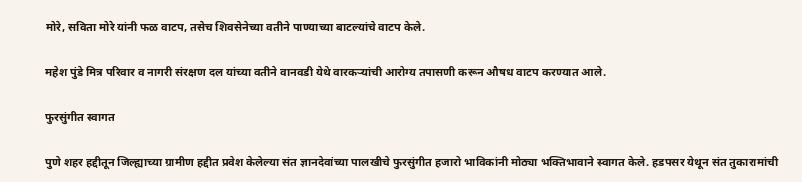मोरे, सविता मोरे यांनी फळ वाटप, तसेच शिवसेनेच्या वतीने पाण्याच्या बाटल्यांचे वाटप केले.

महेश पुंडे मित्र परिवार व नागरी संरक्षण दल यांच्या वतीने वानवडी येथे वारकऱ्यांची आरोग्य तपासणी करून औषध वाटप करण्यात आले.

फुरसुंगीत स्वागत

पुणे शहर हद्दीतून जिल्ह्याच्या ग्रामीण हद्दीत प्रवेश केलेल्या संत ज्ञानदेवांच्या पालखीचे फुरसुंगीत हजारो भाविकांनी मोठ्या भक्तिभावाने स्वागत केले. हडपसर येथून संत तुकारामांची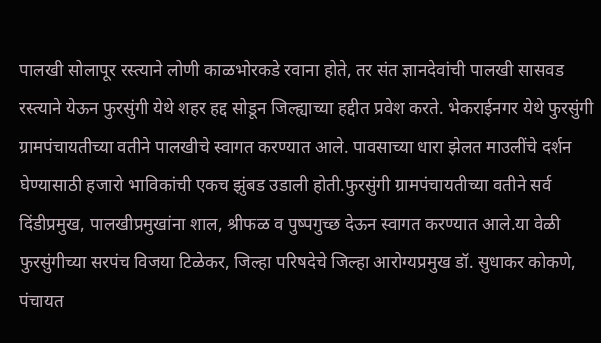पालखी सोलापूर रस्त्याने लोणी काळभोरकडे रवाना होते, तर संत ज्ञानदेवांची पालखी सासवड रस्त्याने येऊन फुरसुंगी येथे शहर हद्द सोडून जिल्ह्याच्या हद्दीत प्रवेश करते. भेकराईनगर येथे फुरसुंगी ग्रामपंचायतीच्या वतीने पालखीचे स्वागत करण्यात आले. पावसाच्या धारा झेलत माउलींचे दर्शन घेण्यासाठी हजारो भाविकांची एकच झुंबड उडाली होती.फुरसुंगी ग्रामपंचायतीच्या वतीने सर्व दिंडीप्रमुख, पालखीप्रमुखांना शाल, श्रीफळ व पुष्पगुच्छ देऊन स्वागत करण्यात आले.या वेळी फुरसुंगीच्या सरपंच विजया टिळेकर, जिल्हा परिषदेचे जिल्हा आरोग्यप्रमुख डॉ. सुधाकर कोकणे, पंचायत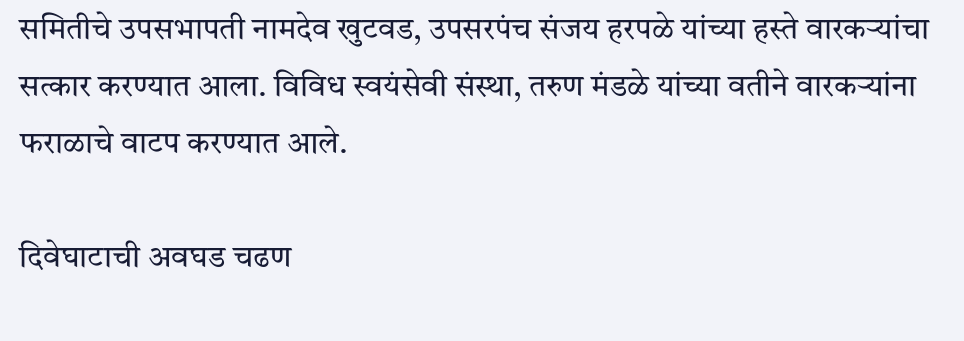समितीचे उपसभापती नामदेव खुटवड, उपसरपंच संजय हरपळे यांच्या हस्ते वारकऱ्यांचा सत्कार करण्यात आला. विविध स्वयंसेवी संस्था, तरुण मंडळे यांच्या वतीने वारकऱ्यांना फराळाचे वाटप करण्यात आले.

दिवेघाटाची अवघड चढण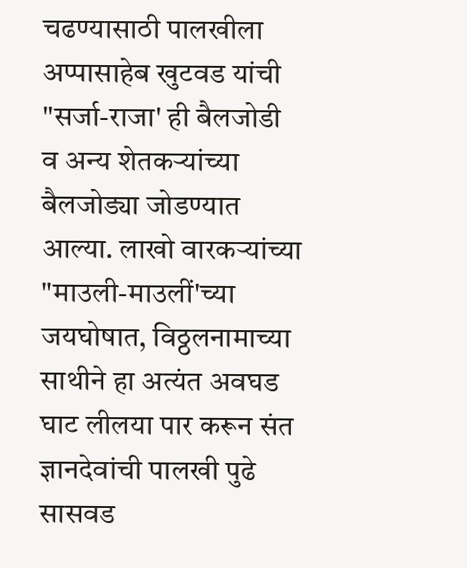चढण्यासाठी पालखीला अप्पासाहेब खुटवड यांची "सर्जा-राजा' ही बैलजोडी व अन्य शेतकऱ्यांच्या बैलजोड्या जोडण्यात आल्या. लाखो वारकऱ्यांच्या "माउली-माउलीं'च्या जयघोषात, विठ्ठलनामाच्या साथीने हा अत्यंत अवघड घाट लीलया पार करून संत ज्ञानदेवांची पालखी पुढे सासवड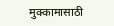मुक्कामासाठी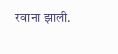रवाना झाली.